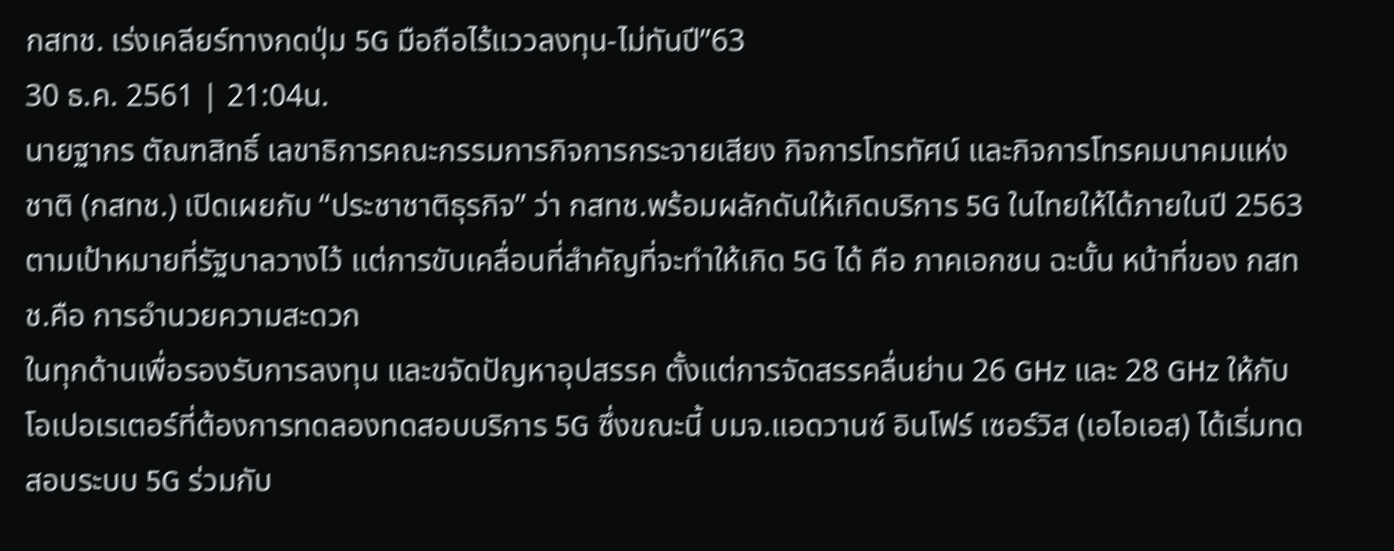กสทช. เร่งเคลียร์ทางกดปุ่ม 5G มือถือไร้แววลงทุน-ไม่ทันปี”63
30 ธ.ค. 2561 | 21:04น.
นายฐากร ตัณฑสิทธิ์ เลขาธิการคณะกรรมการกิจการกระจายเสียง กิจการโทรทัศน์ และกิจการโทรคมนาคมแห่งชาติ (กสทช.) เปิดเผยกับ “ประชาชาติธุรกิจ” ว่า กสทช.พร้อมผลักดันให้เกิดบริการ 5G ในไทยให้ได้ภายในปี 2563 ตามเป้าหมายที่รัฐบาลวางไว้ แต่การขับเคลื่อนที่สำคัญที่จะทำให้เกิด 5G ได้ คือ ภาคเอกชน ฉะนั้น หน้าที่ของ กสทช.คือ การอำนวยความสะดวก
ในทุกด้านเพื่อรองรับการลงทุน และขจัดปัญหาอุปสรรค ตั้งแต่การจัดสรรคลื่นย่าน 26 GHz และ 28 GHz ให้กับโอเปอเรเตอร์ที่ต้องการทดลองทดสอบบริการ 5G ซึ่งขณะนี้ บมจ.แอดวานซ์ อินโฟร์ เซอร์วิส (เอไอเอส) ได้เริ่มทดสอบระบบ 5G ร่วมกับ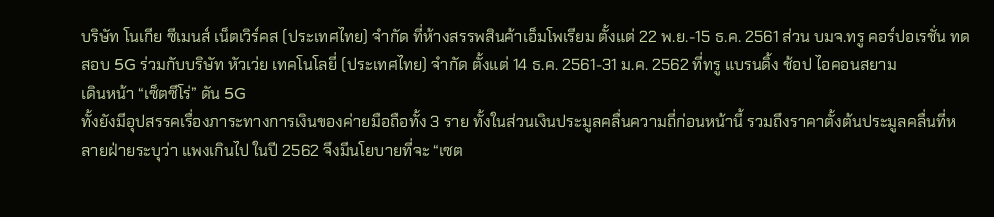บริษัท โนเกีย ซีเมนส์ เน็ตเวิร์คส (ประเทศไทย) จำกัด ที่ห้างสรรพสินค้าเอ็มโพเรียม ตั้งแต่ 22 พ.ย.-15 ธ.ค. 2561 ส่วน บมจ.ทรู คอร์ปอเรชั่น ทดสอบ 5G ร่วมกับบริษัท หัวเว่ย เทคโนโลยี่ (ประเทศไทย) จํากัด ตั้งแต่ 14 ธ.ค. 2561-31 ม.ค. 2562 ที่ทรู แบรนดิ้ง ช้อป ไอคอนสยาม
เดินหน้า “เซ็ตซีโร่” ดัน 5G
ทั้งยังมีอุปสรรคเรื่องภาระทางการเงินของค่ายมือถือทั้ง 3 ราย ทั้งในส่วนเงินประมูลคลื่นความถี่ก่อนหน้านี้ รวมถึงราคาตั้งต้นประมูลคลื่นที่หลายฝ่ายระบุว่า แพงเกินไป ในปี 2562 จึงมีนโยบายที่จะ “เซต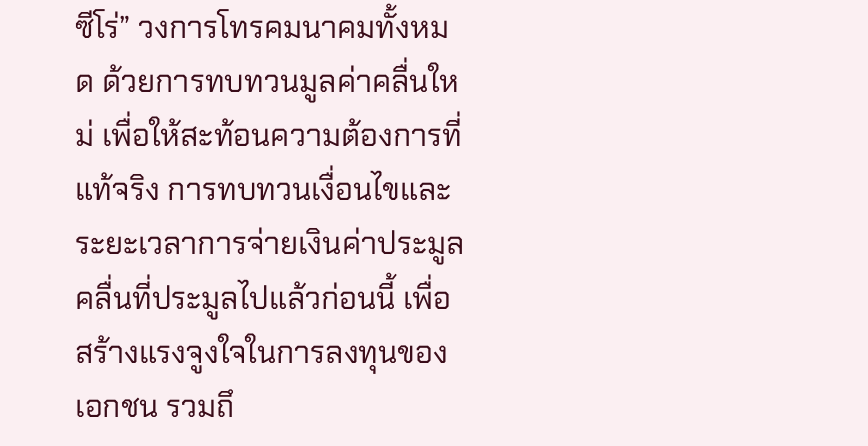ซีโร่” วงการโทรคมนาคมทั้งหมด ด้วยการทบทวนมูลค่าคลื่นใหม่ เพื่อให้สะท้อนความต้องการที่แท้จริง การทบทวนเงื่อนไขและระยะเวลาการจ่ายเงินค่าประมูลคลื่นที่ประมูลไปแล้วก่อนนี้ เพื่อสร้างแรงจูงใจในการลงทุนของเอกชน รวมถึ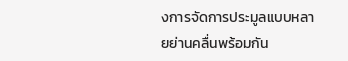งการจัดการประมูลแบบหลายย่านคลื่นพร้อมกัน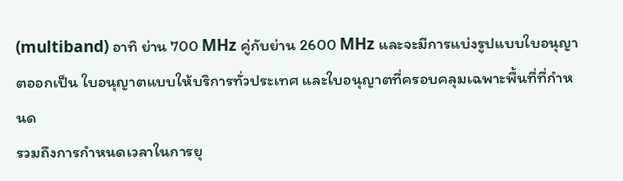(multiband) อาทิ ย่าน 700 MHz คู่กับย่าน 2600 MHz และจะมีการแบ่งรูปแบบใบอนุญาตออกเป็น ใบอนุญาตแบบให้บริการทั่วประเทศ และใบอนุญาตที่ครอบคลุมเฉพาะพื้นที่ที่กำหนด
รวมถึงการกำหนดเวลาในการยุ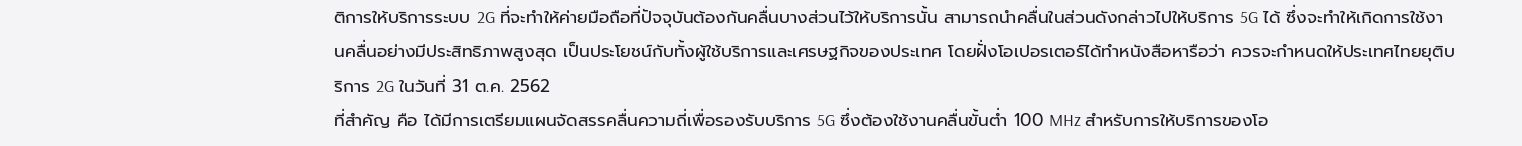ติการให้บริการระบบ 2G ที่จะทำให้ค่ายมือถือที่ปัจจุบันต้องกันคลื่นบางส่วนไว้ให้บริการนั้น สามารถนำคลื่นในส่วนดังกล่าวไปให้บริการ 5G ได้ ซึ่งจะทำให้เกิดการใช้งานคลื่นอย่างมีประสิทธิภาพสูงสุด เป็นประโยชน์กับทั้งผู้ใช้บริการและเศรษฐกิจของประเทศ โดยฝั่งโอเปอรเตอร์ได้ทำหนังสือหารือว่า ควรจะกำหนดให้ประเทศไทยยุติบริการ 2G ในวันที่ 31 ต.ค. 2562
ที่สำคัญ คือ ได้มีการเตรียมแผนจัดสรรคลื่นความถี่เพื่อรองรับบริการ 5G ซึ่งต้องใช้งานคลื่นขั้นต่ำ 100 MHz สำหรับการให้บริการของโอ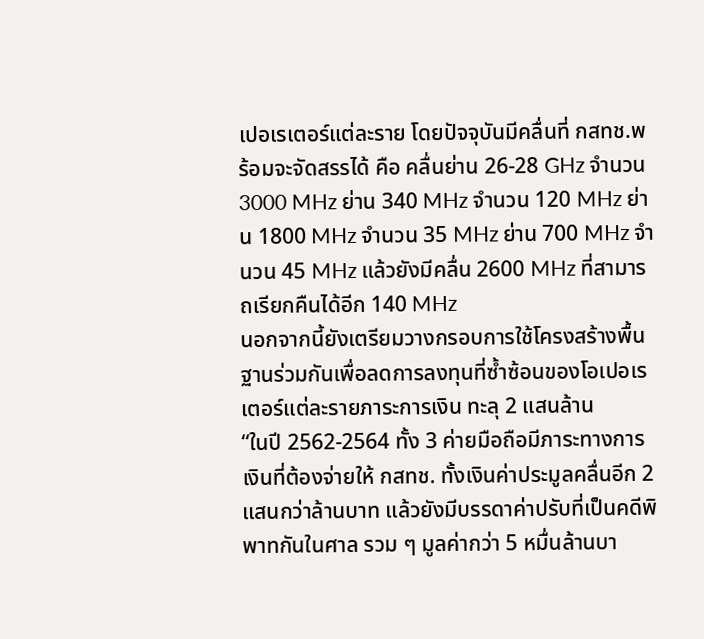เปอเรเตอร์แต่ละราย โดยปัจจุบันมีคลื่นที่ กสทช.พร้อมจะจัดสรรได้ คือ คลื่นย่าน 26-28 GHz จำนวน 3000 MHz ย่าน 340 MHz จำนวน 120 MHz ย่าน 1800 MHz จำนวน 35 MHz ย่าน 700 MHz จำนวน 45 MHz แล้วยังมีคลื่น 2600 MHz ที่สามารถเรียกคืนได้อีก 140 MHz
นอกจากนี้ยังเตรียมวางกรอบการใช้โครงสร้างพื้นฐานร่วมกันเพื่อลดการลงทุนที่ซ้ำซ้อนของโอเปอเรเตอร์แต่ละรายภาระการเงิน ทะลุ 2 แสนล้าน
“ในปี 2562-2564 ทั้ง 3 ค่ายมือถือมีภาระทางการเงินที่ต้องจ่ายให้ กสทช. ทั้งเงินค่าประมูลคลื่นอีก 2 แสนกว่าล้านบาท แล้วยังมีบรรดาค่าปรับที่เป็นคดีพิพาทกันในศาล รวม ๆ มูลค่ากว่า 5 หมื่นล้านบา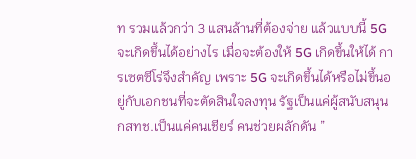ท รวมแล้วกว่า 3 แสนล้านที่ต้องจ่าย แล้วแบบนี้ 5G จะเกิดขึ้นได้อย่างไร เมื่อจะต้องให้ 5G เกิดขึ้นให้ได้ การเซตซีโร่จึงสำคัญ เพราะ 5G จะเกิดขึ้นได้หรือไม่ขึ้นอยู่กับเอกชนที่จะตัดสินใจลงทุน รัฐเป็นแค่ผู้สนับสนุน กสทช.เป็นแค่คนเชียร์ คนช่วยผลักดัน ”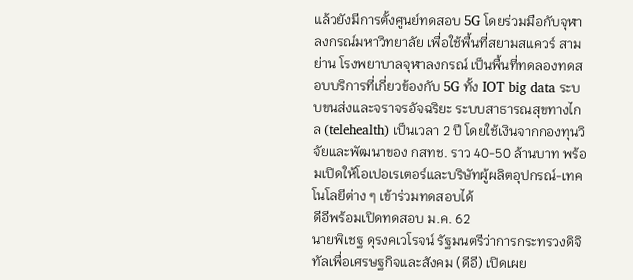แล้วยังมีการตั้งศูนย์ทดสอบ 5G โดยร่วมมือกับจุฬาลงกรณ์มหาวิทยาลัย เพื่อใช้พื้นที่สยามสแควร์ สามย่าน โรงพยาบาลจุฬาลงกรณ์ เป็นพื้นที่ทดลองทดสอบบริการที่เกี่ยวข้องกับ 5G ทั้ง IOT big data ระบบขนส่งและจราจรอัจฉริยะ ระบบสาธารณสุขทางไกล (telehealth) เป็นเวลา 2 ปี โดยใช้เงินจากกองทุนวิจัยและพัฒนาของ กสทช. ราว 40-50 ล้านบาท พร้อมเปิดให้โอเปอเรเตอร์และบริษัทผู้ผลิตอุปกรณ์-เทคโนโลยีต่าง ๆ เข้าร่วมทดสอบได้
ดีอีพร้อมเปิดทดสอบ ม.ค. 62
นายพิเชฐ ดุรงคเวโรจน์ รัฐมนตรีว่าการกระทรวงดิจิทัลเพื่อเศรษฐกิจและสังคม (ดีอี) เปิดเผย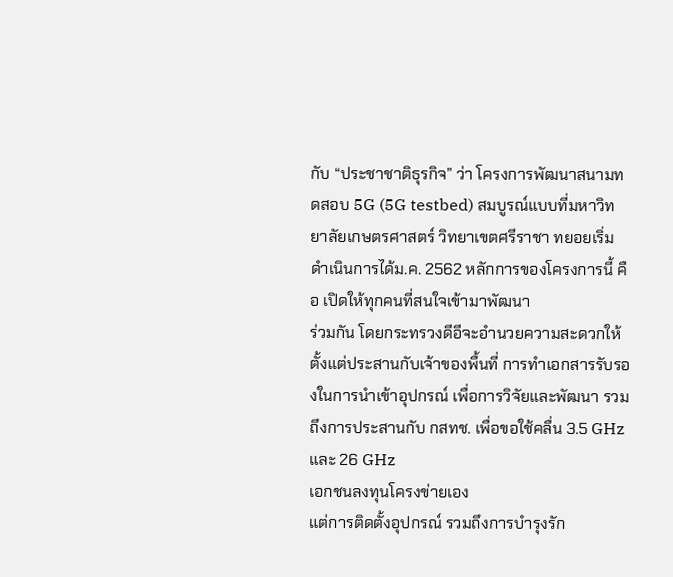กับ “ประชาชาติธุรกิจ” ว่า โครงการพัฒนาสนามทดสอบ 5G (5G testbed) สมบูรณ์แบบที่มหาวิทยาลัยเกษตรศาสตร์ วิทยาเขตศรีราชา ทยอยเริ่มดำเนินการได้ม.ค. 2562 หลักการของโครงการนี้ คือ เปิดให้ทุกคนที่สนใจเข้ามาพัฒนา
ร่วมกัน โดยกระทรวงดีอีจะอำนวยความสะดวกให้ ตั้งแต่ประสานกับเจ้าของพื้นที่ การทำเอกสารรับรองในการนำเข้าอุปกรณ์ เพื่อการวิจัยและพัฒนา รวมถึงการประสานกับ กสทช. เพื่อขอใช้คลื่น 3.5 GHz และ 26 GHz
เอกชนลงทุนโครงข่ายเอง
แต่การติดตั้งอุปกรณ์ รวมถึงการบำรุงรัก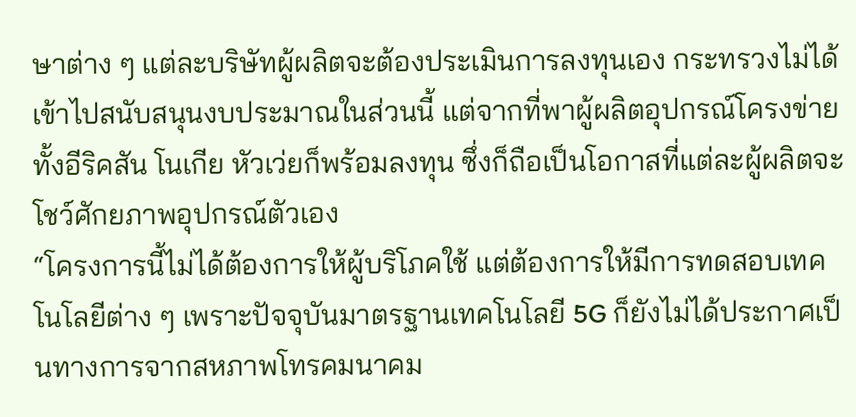ษาต่าง ๆ แต่ละบริษัทผู้ผลิตจะต้องประเมินการลงทุนเอง กระทรวงไม่ได้เข้าไปสนับสนุนงบประมาณในส่วนนี้ แต่จากที่พาผู้ผลิตอุปกรณ์โครงข่าย ทั้งอีริคสัน โนเกีย หัวเว่ยก็พร้อมลงทุน ซึ่งก็ถือเป็นโอกาสที่แต่ละผู้ผลิตจะโชว์ศักยภาพอุปกรณ์ตัวเอง
“โครงการนี้ไม่ได้ต้องการให้ผู้บริโภคใช้ แต่ต้องการให้มีการทดสอบเทคโนโลยีต่าง ๆ เพราะปัจจุบันมาตรฐานเทคโนโลยี 5G ก็ยังไม่ได้ประกาศเป็นทางการจากสหภาพโทรคมนาคม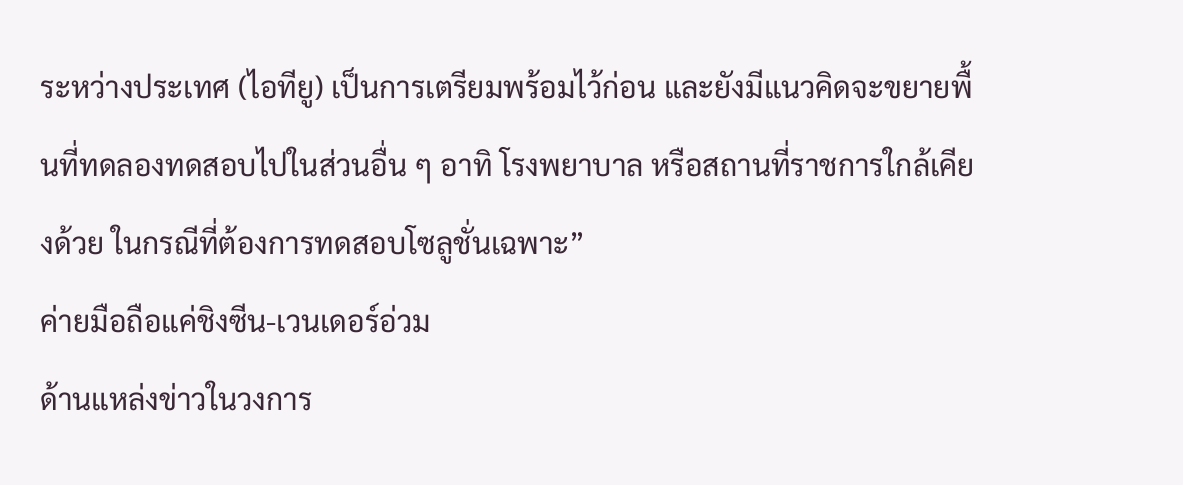ระหว่างประเทศ (ไอทียู) เป็นการเตรียมพร้อมไว้ก่อน และยังมีแนวคิดจะขยายพื้นที่ทดลองทดสอบไปในส่วนอื่น ๆ อาทิ โรงพยาบาล หรือสถานที่ราชการใกล้เคียงด้วย ในกรณีที่ต้องการทดสอบโซลูชั่นเฉพาะ”
ค่ายมือถือแค่ชิงซีน-เวนเดอร์อ่วม
ด้านแหล่งข่าวในวงการ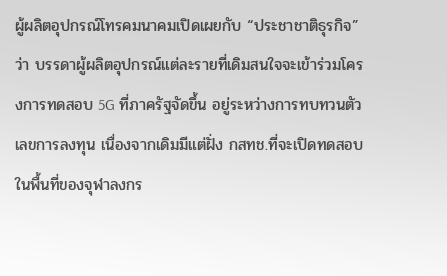ผู้ผลิตอุปกรณ์โทรคมนาคมเปิดเผยกับ “ประชาชาติธุรกิจ” ว่า บรรดาผู้ผลิตอุปกรณ์แต่ละรายที่เดิมสนใจจะเข้าร่วมโครงการทดสอบ 5G ที่ภาครัฐจัดขึ้น อยู่ระหว่างการทบทวนตัวเลขการลงทุน เนื่องจากเดิมมีแต่ฝั่ง กสทช.ที่จะเปิดทดสอบในพื้นที่ของจุฬาลงกร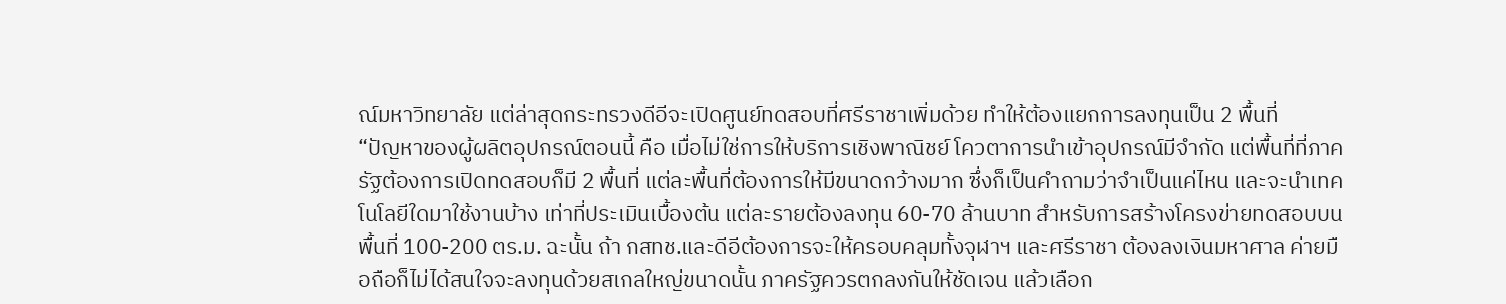ณ์มหาวิทยาลัย แต่ล่าสุดกระทรวงดีอีจะเปิดศูนย์ทดสอบที่ศรีราชาเพิ่มด้วย ทำให้ต้องแยกการลงทุนเป็น 2 พื้นที่
“ปัญหาของผู้ผลิตอุปกรณ์ตอนนี้ คือ เมื่อไม่ใช่การให้บริการเชิงพาณิชย์ โควตาการนำเข้าอุปกรณ์มีจำกัด แต่พื้นที่ที่ภาครัฐต้องการเปิดทดสอบก็มี 2 พื้นที่ แต่ละพื้นที่ต้องการให้มีขนาดกว้างมาก ซึ่งก็เป็นคำถามว่าจำเป็นแค่ไหน และจะนำเทคโนโลยีใดมาใช้งานบ้าง เท่าที่ประเมินเบื้องต้น แต่ละรายต้องลงทุน 60-70 ล้านบาท สำหรับการสร้างโครงข่ายทดสอบบนพื้นที่ 100-200 ตร.ม. ฉะนั้น ถ้า กสทช.และดีอีต้องการจะให้ครอบคลุมทั้งจุฬาฯ และศรีราชา ต้องลงเงินมหาศาล ค่ายมือถือก็ไม่ได้สนใจจะลงทุนด้วยสเกลใหญ่ขนาดนั้น ภาครัฐควรตกลงกันให้ชัดเจน แล้วเลือก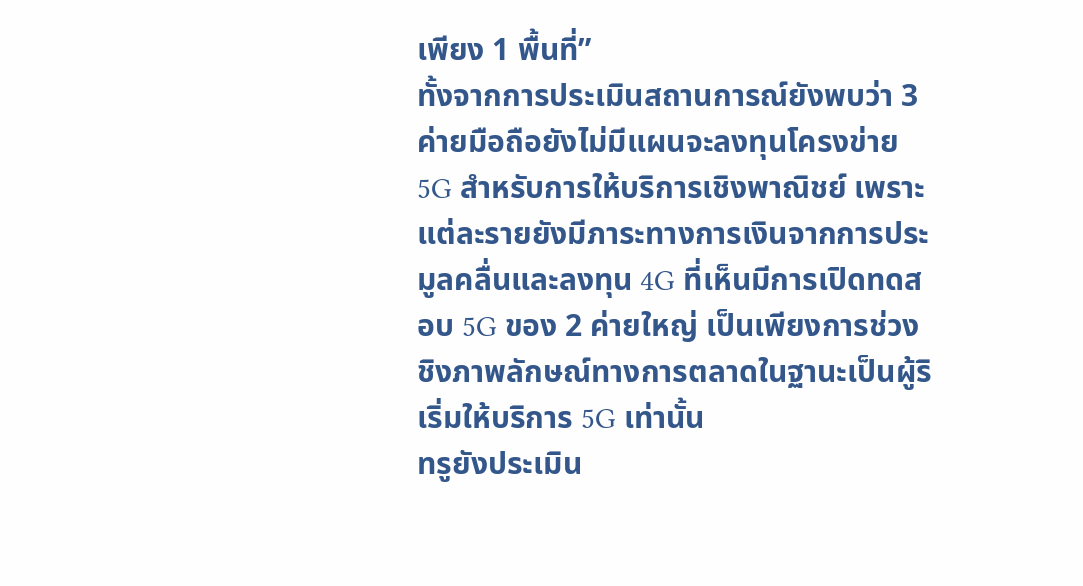เพียง 1 พื้นที่”
ทั้งจากการประเมินสถานการณ์ยังพบว่า 3 ค่ายมือถือยังไม่มีแผนจะลงทุนโครงข่าย 5G สำหรับการให้บริการเชิงพาณิชย์ เพราะแต่ละรายยังมีภาระทางการเงินจากการประมูลคลื่นและลงทุน 4G ที่เห็นมีการเปิดทดสอบ 5G ของ 2 ค่ายใหญ่ เป็นเพียงการช่วงชิงภาพลักษณ์ทางการตลาดในฐานะเป็นผู้ริเริ่มให้บริการ 5G เท่านั้น
ทรูยังประเมิน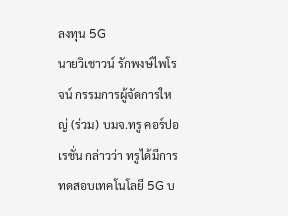ลงทุน 5G
นายวิเชาวน์ รักพงษ์ไพโรจน์ กรรมการผู้จัดการใหญ่ (ร่วม) บมจ.ทรู คอร์ปอเรชั่น กล่าวว่า ทรูได้มีการทดสอบเทคโนโลยี 5G บ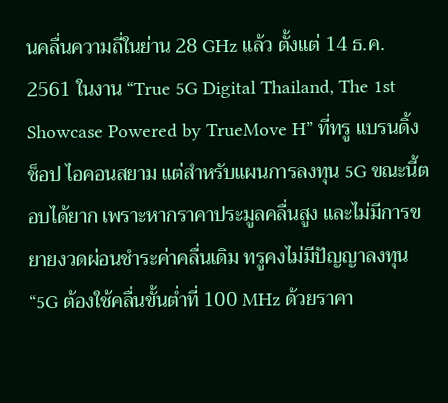นคลื่นความถี่ในย่าน 28 GHz แล้ว ตั้งแต่ 14 ธ.ค. 2561 ในงาน “True 5G Digital Thailand, The 1st Showcase Powered by TrueMove H” ที่ทรู แบรนดิ้ง ช็อป ไอคอนสยาม แต่สำหรับแผนการลงทุน 5G ขณะนี้ตอบได้ยาก เพราะหากราคาประมูลคลื่นสูง และไม่มีการขยายงวดผ่อนชำระค่าคลื่นเดิม ทรูคงไม่มีปัญญาลงทุน
“5G ต้องใช้คลื่นขั้นต่ำที่ 100 MHz ด้วยราคา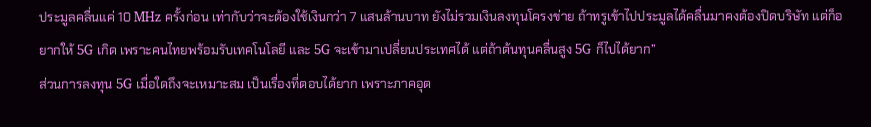ประมูลคลื่นแค่ 10 MHz ครั้งก่อน เท่ากับว่าจะต้องใช้เงินกว่า 7 แสนล้านบาท ยังไม่รวมเงินลงทุนโครงข่าย ถ้าทรูเข้าไปประมูลได้คลื่นมาคงต้องปิดบริษัท แต่ก็อยากให้ 5G เกิด เพราะคนไทยพร้อมรับเทคโนโลยี และ 5G จะเข้ามาเปลี่ยนประเทศได้ แต่ถ้าต้นทุนคลื่นสูง 5G ก็ไปได้ยาก”
ส่วนการลงทุน 5G เมื่อใดถึงจะเหมาะสม เป็นเรื่องที่ตอบได้ยาก เพราะภาคอุต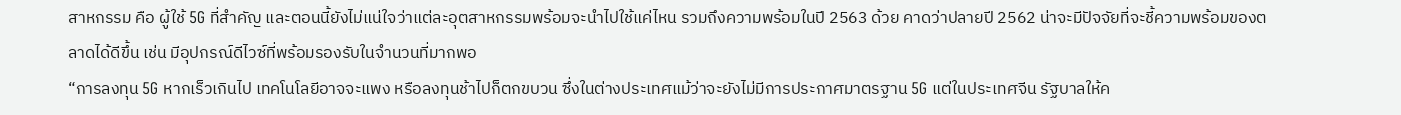สาหกรรม คือ ผู้ใช้ 5G ที่สำคัญ และตอนนี้ยังไม่แน่ใจว่าแต่ละอุตสาหกรรมพร้อมจะนำไปใช้แค่ไหน รวมถึงความพร้อมในปี 2563 ด้วย คาดว่าปลายปี 2562 น่าจะมีปัจจัยที่จะชี้ความพร้อมของตลาดได้ดีขึ้น เช่น มีอุปกรณ์ดีไวซ์ที่พร้อมรองรับในจำนวนที่มากพอ
“การลงทุน 5G หากเร็วเกินไป เทคโนโลยีอาจจะแพง หรือลงทุนช้าไปก็ตกขบวน ซึ่งในต่างประเทศแม้ว่าจะยังไม่มีการประกาศมาตรฐาน 5G แต่ในประเทศจีน รัฐบาลให้ค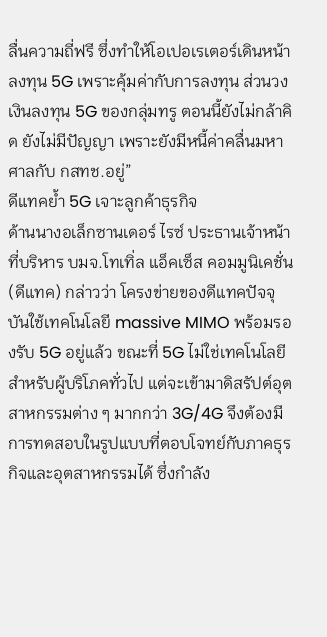ลื่นความถี่ฟรี ซึ่งทำให้โอเปอเรเตอร์เดินหน้าลงทุน 5G เพราะคุ้มค่ากับการลงทุน ส่วนวงเงินลงทุน 5G ของกลุ่มทรู ตอนนี้ยังไม่กล้าคิด ยังไม่มีปัญญา เพราะยังมีหนี้ค่าคลื่นมหาศาลกับ กสทช.อยู่”
ดีแทคย้ำ 5G เจาะลูกค้าธุรกิจ
ด้านนางอเล็กซานเดอร์ ไรซ์ ประธานเจ้าหน้าที่บริหาร บมจ.โทเทิ่ล แอ็คเซ็ส คอมมูนิเคชั่น (ดีแทค) กล่าวว่า โครงข่ายของดีแทคปัจจุบันใช้เทคโนโลยี massive MIMO พร้อมรองรับ 5G อยู่แล้ว ขณะที่ 5G ไม่ใช่เทคโนโลยีสำหรับผู้บริโภคทั่วไป แต่จะเข้ามาดิสรัปต์อุตสาหกรรมต่าง ๆ มากกว่า 3G/4G จึงต้องมีการทดสอบในรูปแบบที่ตอบโจทย์กับภาคธุรกิจและอุตสาหกรรมได้ ซึ่งกำลัง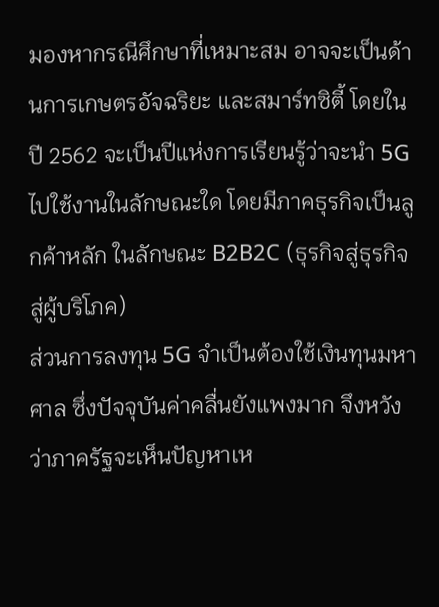มองหากรณีศึกษาที่เหมาะสม อาจจะเป็นด้านการเกษตรอัจฉริยะ และสมาร์ทซิตี้ โดยในปี 2562 จะเป็นปีแห่งการเรียนรู้ว่าจะนำ 5G ไปใช้งานในลักษณะใด โดยมีภาคธุรกิจเป็นลูกค้าหลัก ในลักษณะ B2B2C (ธุรกิจสู่ธุรกิจสู่ผู้บริโภค)
ส่วนการลงทุน 5G จำเป็นต้องใช้เงินทุนมหาศาล ซึ่งปัจจุบันค่าคลื่นยังแพงมาก จึงหวังว่าภาครัฐจะเห็นปัญหาเห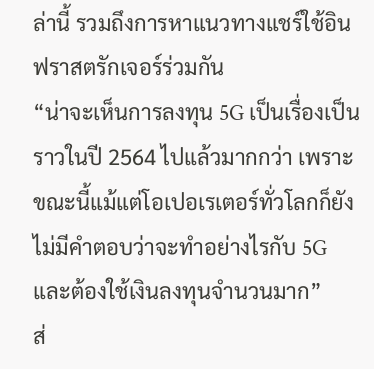ล่านี้ รวมถึงการหาแนวทางแชร์ใช้อินฟราสตรักเจอร์ร่วมกัน
“น่าจะเห็นการลงทุน 5G เป็นเรื่องเป็นราวในปี 2564 ไปแล้วมากกว่า เพราะขณะนี้แม้แต่โอเปอเรเตอร์ทั่วโลกก็ยังไม่มีคำตอบว่าจะทำอย่างไรกับ 5G และต้องใช้เงินลงทุนจำนวนมาก”
ส่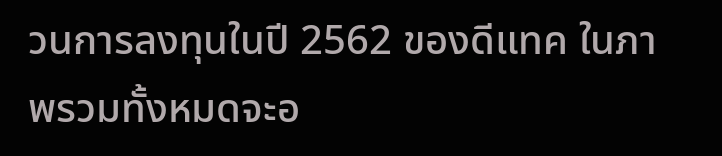วนการลงทุนในปี 2562 ของดีแทค ในภาพรวมทั้งหมดจะอ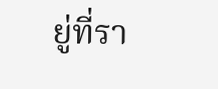ยู่ที่รา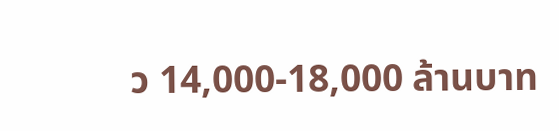ว 14,000-18,000 ล้านบาท